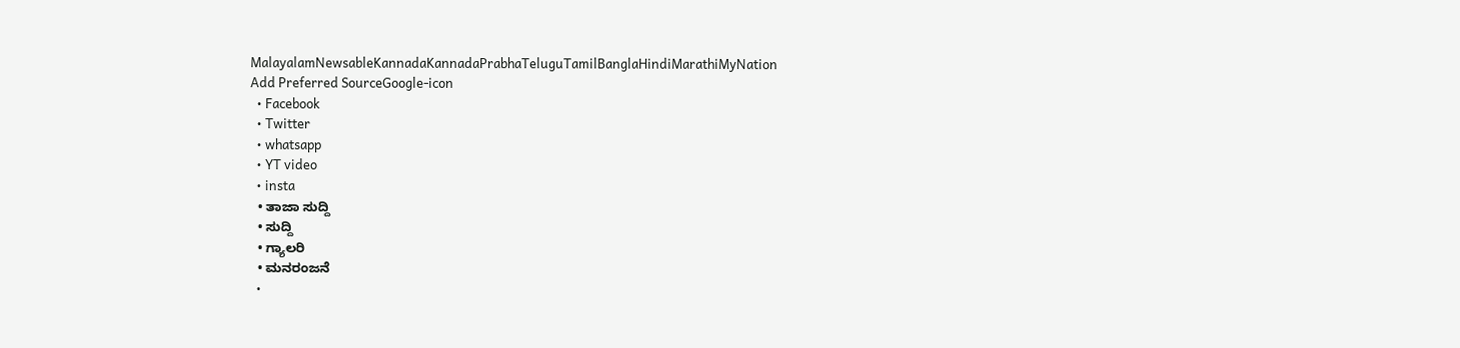MalayalamNewsableKannadaKannadaPrabhaTeluguTamilBanglaHindiMarathiMyNation
Add Preferred SourceGoogle-icon
  • Facebook
  • Twitter
  • whatsapp
  • YT video
  • insta
  • ತಾಜಾ ಸುದ್ದಿ
  • ಸುದ್ದಿ
  • ಗ್ಯಾಲರಿ
  • ಮನರಂಜನೆ
  •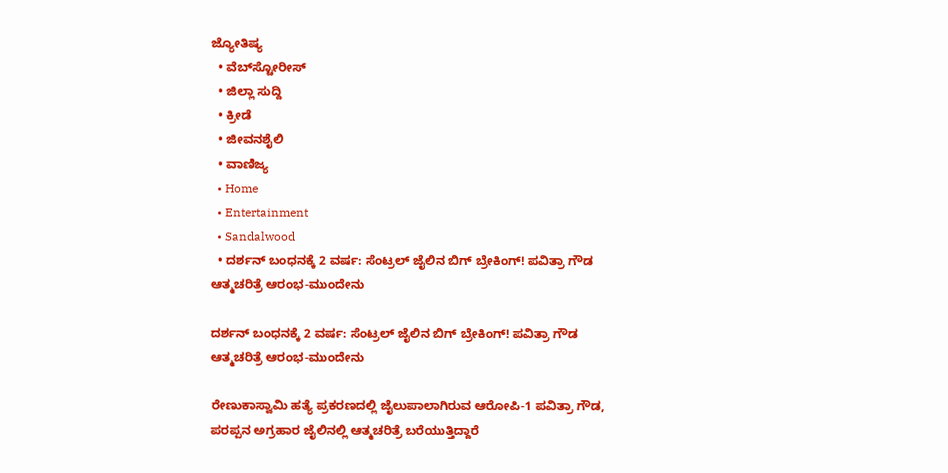ಜ್ಯೋತಿಷ್ಯ
  • ವೆಬ್‌ಸ್ಟೋರೀಸ್
  • ಜಿಲ್ಲಾ ಸುದ್ದಿ
  • ಕ್ರೀಡೆ
  • ಜೀವನಶೈಲಿ
  • ವಾಣಿಜ್ಯ
  • Home
  • Entertainment
  • Sandalwood
  • ದರ್ಶನ್ ಬಂಧನಕ್ಕೆ 2 ವರ್ಷ: ಸೆಂಟ್ರಲ್ ಜೈಲಿನ ಬಿಗ್ ಬ್ರೇಕಿಂಗ್! ಪವಿತ್ರಾ ಗೌಡ ಆತ್ಮಚರಿತ್ರೆ ಆರಂಭ-ಮುಂದೇನು

ದರ್ಶನ್ ಬಂಧನಕ್ಕೆ 2 ವರ್ಷ: ಸೆಂಟ್ರಲ್ ಜೈಲಿನ ಬಿಗ್ ಬ್ರೇಕಿಂಗ್! ಪವಿತ್ರಾ ಗೌಡ ಆತ್ಮಚರಿತ್ರೆ ಆರಂಭ-ಮುಂದೇನು

ರೇಣುಕಾಸ್ವಾಮಿ ಹತ್ಯೆ ಪ್ರಕರಣದಲ್ಲಿ ಜೈಲುಪಾಲಾಗಿರುವ ಆರೋಪಿ-1 ಪವಿತ್ರಾ ಗೌಡ, ಪರಪ್ಪನ ಅಗ್ರಹಾರ ಜೈಲಿನಲ್ಲಿ ಆತ್ಮಚರಿತ್ರೆ ಬರೆಯುತ್ತಿದ್ದಾರೆ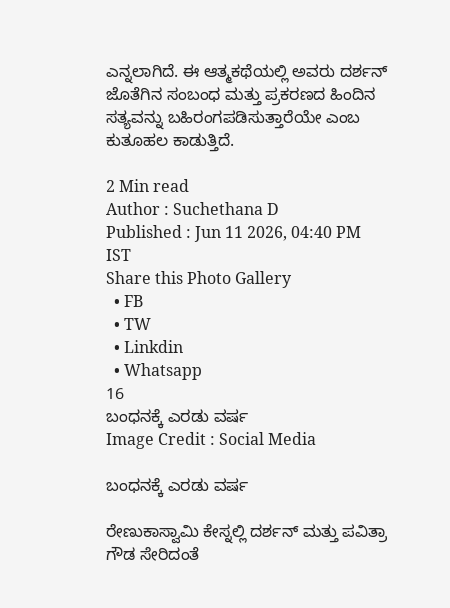ಎನ್ನಲಾಗಿದೆ. ಈ ಆತ್ಮಕಥೆಯಲ್ಲಿ ಅವರು ದರ್ಶನ್ ಜೊತೆಗಿನ ಸಂಬಂಧ ಮತ್ತು ಪ್ರಕರಣದ ಹಿಂದಿನ ಸತ್ಯವನ್ನು ಬಹಿರಂಗಪಡಿಸುತ್ತಾರೆಯೇ ಎಂಬ ಕುತೂಹಲ ಕಾಡುತ್ತಿದೆ.

2 Min read
Author : Suchethana D
Published : Jun 11 2026, 04:40 PM IST
Share this Photo Gallery
  • FB
  • TW
  • Linkdin
  • Whatsapp
16
ಬಂಧನಕ್ಕೆ ಎರಡು ವರ್ಷ
Image Credit : Social Media

ಬಂಧನಕ್ಕೆ ಎರಡು ವರ್ಷ

ರೇಣುಕಾಸ್ವಾಮಿ ಕೇಸ್ನಲ್ಲಿ ದರ್ಶನ್ ಮತ್ತು ಪವಿತ್ರಾ ಗೌಡ ಸೇರಿದಂತೆ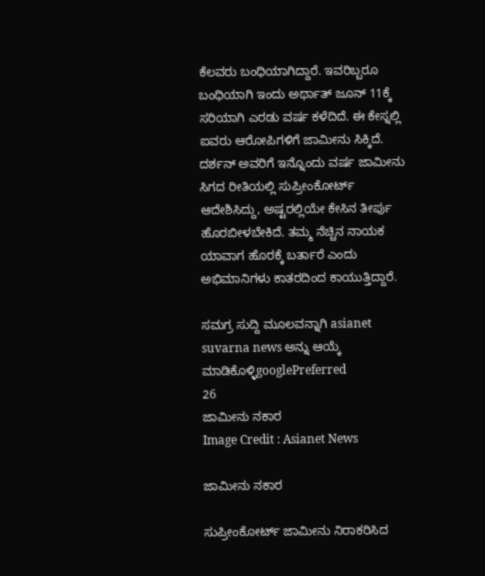ಕೆಲವರು ಬಂಧಿಯಾಗಿದ್ದಾರೆ. ಇವರಿಬ್ಬರೂ ಬಂಧಿಯಾಗಿ ಇಂದು ಅರ್ಥಾತ್ ಜೂನ್‌ 11ಕ್ಕೆ ಸರಿಯಾಗಿ ಎರಡು ವರ್ಷ ಕಳೆದಿದೆ. ಈ ಕೇಸ್ನಲ್ಲಿ ಐವರು ಆರೋಪಿಗಳಿಗೆ ಜಾಮೀನು ಸಿಕ್ಕಿದೆ. ದರ್ಶನ್ ಅವರಿಗೆ ಇನ್ನೊಂದು ವರ್ಷ ಜಾಮೀನು ಸಿಗದ ರೀತಿಯಲ್ಲಿ ಸುಪ್ರೀಂಕೋರ್ಟ್ ಆದೇಶಿಸಿದ್ದು, ಅಷ್ಟರಲ್ಲಿಯೇ ಕೇಸಿನ ತೀರ್ಪು ಹೊರಬೀಳಬೇಕಿದೆ. ತಮ್ಮ ನೆಚ್ಚಿನ ನಾಯಕ ಯಾವಾಗ ಹೊರಕ್ಕೆ ಬರ್ತಾರೆ ಎಂದು ಅಭಿಮಾನಿಗಳು ಕಾತರದಿಂದ ಕಾಯುತ್ತಿದ್ದಾರೆ.

ಸಮಗ್ರ ಸುದ್ದಿ ಮೂಲವನ್ನಾಗಿ asianet suvarna news ಅನ್ನು ಆಯ್ಕೆ ಮಾಡಿಕೊಳ್ಳಿgooglePreferred
26
ಜಾಮೀನು ನಕಾರ
Image Credit : Asianet News

ಜಾಮೀನು ನಕಾರ

ಸುಪ್ರೀಂಕೋರ್ಟ್ ಜಾಮೀನು ನಿರಾಕರಿಸಿದ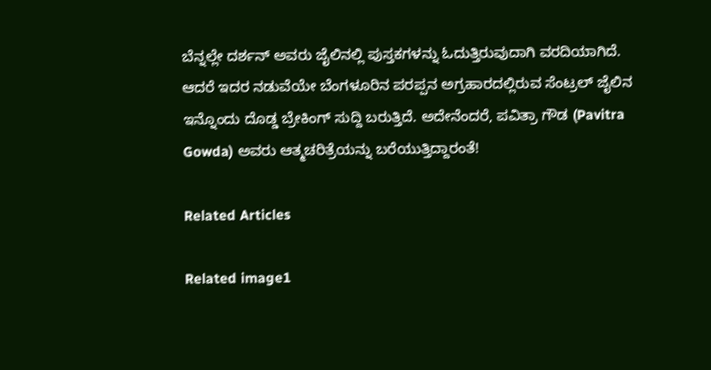ಬೆನ್ನಲ್ಲೇ ದರ್ಶನ್ ಅವರು ಜೈಲಿನಲ್ಲಿ ಪುಸ್ತಕಗಳನ್ನು ಓದುತ್ತಿರುವುದಾಗಿ ವರದಿಯಾಗಿದೆ. ಆದರೆ ಇದರ ನಡುವೆಯೇ ಬೆಂಗಳೂರಿನ ಪರಪ್ಪನ ಅಗ್ರಹಾರದಲ್ಲಿರುವ ಸೆಂಟ್ರಲ್ ಜೈಲಿನ ಇನ್ನೊಂದು ದೊಡ್ಡ ಬ್ರೇಕಿಂಗ್ ಸುದ್ದಿ ಬರುತ್ತಿದೆ. ಅದೇನೆಂದರೆ, ಪವಿತ್ರಾ ಗೌಡ (Pavitra Gowda) ಅವರು ಆತ್ಮಚರಿತ್ರೆಯನ್ನು ಬರೆಯುತ್ತಿದ್ದಾರಂತೆ!

Related Articles

Related image1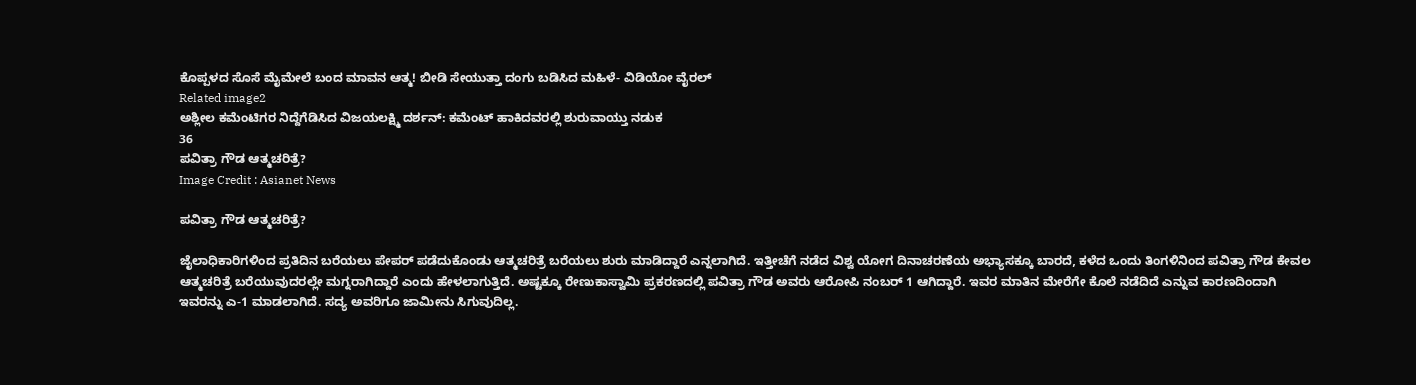ಕೊಪ್ಪಳದ ಸೊಸೆ ಮೈಮೇಲೆ ಬಂದ ಮಾವನ ಆತ್ಮ! ಬೀಡಿ ಸೇಯುತ್ತಾ ದಂಗು ಬಡಿಸಿದ ಮಹಿಳೆ- ವಿಡಿಯೋ ವೈರಲ್
Related image2
ಅಶ್ಲೀಲ ಕಮೆಂಟಿಗರ ನಿದ್ದೆಗೆಡಿಸಿದ ವಿಜಯಲಕ್ಷ್ಮಿ ದರ್ಶನ್: ಕಮೆಂಟ್ ಹಾಕಿದವರಲ್ಲಿ ಶುರುವಾಯ್ತು ನಡುಕ
36
ಪವಿತ್ರಾ ಗೌಡ ಆತ್ಮಚರಿತ್ರೆ?
Image Credit : Asianet News

ಪವಿತ್ರಾ ಗೌಡ ಆತ್ಮಚರಿತ್ರೆ?

ಜೈಲಾಧಿಕಾರಿಗಳಿಂದ ಪ್ರತಿದಿನ ಬರೆಯಲು ಪೇಪರ್ ಪಡೆದುಕೊಂಡು ಆತ್ಮಚರಿತ್ರೆ ಬರೆಯಲು ಶುರು ಮಾಡಿದ್ದಾರೆ ಎನ್ನಲಾಗಿದೆ. ಇತ್ತೀಚೆಗೆ ನಡೆದ ವಿಶ್ವ ಯೋಗ ದಿನಾಚರಣೆಯ ಅಭ್ಯಾಸಕ್ಕೂ ಬಾರದೆ, ಕಳೆದ ಒಂದು ತಿಂಗಳಿನಿಂದ ಪವಿತ್ರಾ ಗೌಡ ಕೇವಲ ಆತ್ಮಚರಿತ್ರೆ ಬರೆಯುವುದರಲ್ಲೇ ಮಗ್ನರಾಗಿದ್ದಾರೆ ಎಂದು ಹೇಳಲಾಗುತ್ತಿದೆ. ಅಷ್ಟಕ್ಕೂ ರೇಣುಕಾಸ್ವಾಮಿ ಪ್ರಕರಣದಲ್ಲಿ ಪವಿತ್ರಾ ಗೌಡ ಅವರು ಆರೋಪಿ ನಂಬರ್ 1 ಆಗಿದ್ದಾರೆ. ಇವರ ಮಾತಿನ ಮೇರೆಗೇ ಕೊಲೆ ನಡೆದಿದೆ ಎನ್ನುವ ಕಾರಣದಿಂದಾಗಿ ಇವರನ್ನು ಎ-1 ಮಾಡಲಾಗಿದೆ. ಸದ್ಯ ಅವರಿಗೂ ಜಾಮೀನು ಸಿಗುವುದಿಲ್ಲ.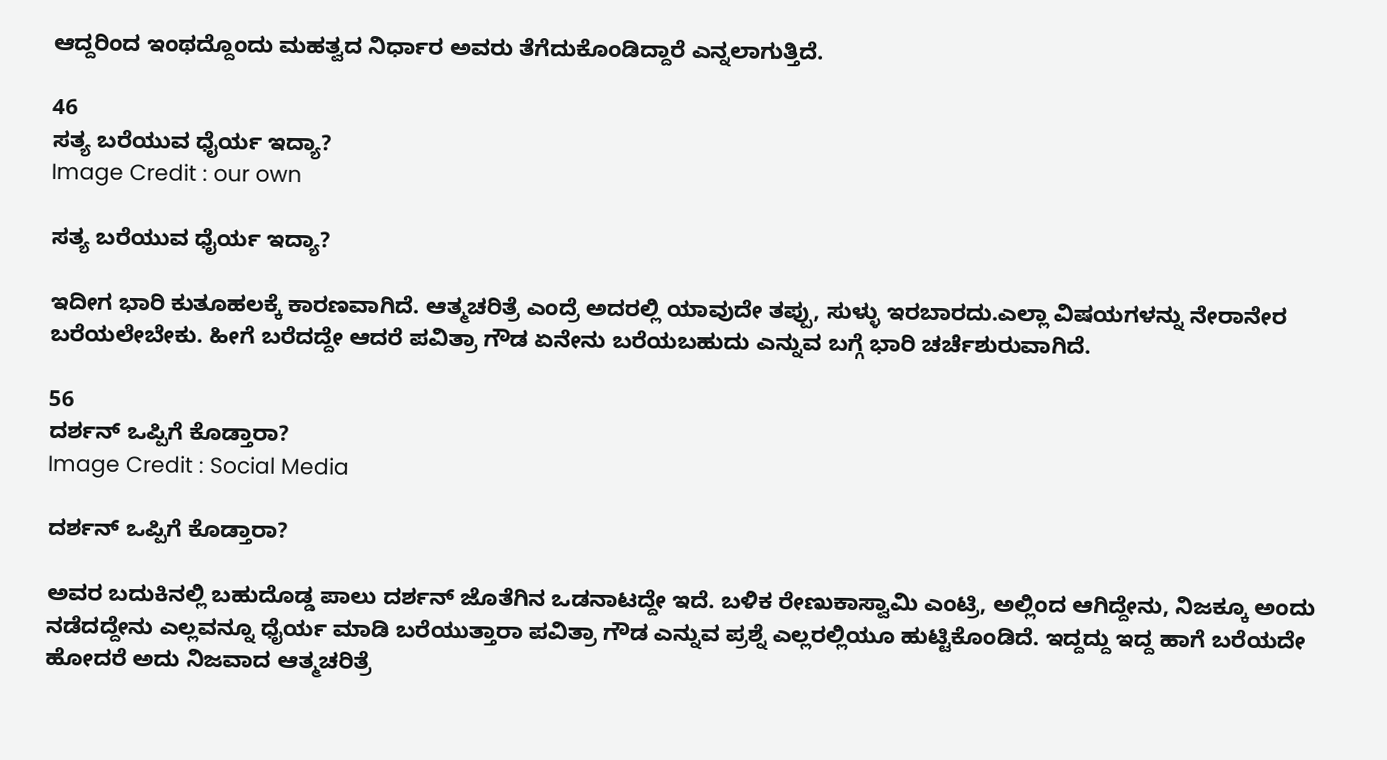ಆದ್ದರಿಂದ ಇಂಥದ್ದೊಂದು ಮಹತ್ವದ ನಿರ್ಧಾರ ಅವರು ತೆಗೆದುಕೊಂಡಿದ್ದಾರೆ ಎನ್ನಲಾಗುತ್ತಿದೆ.

46
ಸತ್ಯ ಬರೆಯುವ ಧೈರ್ಯ ಇದ್ಯಾ?
Image Credit : our own

ಸತ್ಯ ಬರೆಯುವ ಧೈರ್ಯ ಇದ್ಯಾ?

ಇದೀಗ ಭಾರಿ ಕುತೂಹಲಕ್ಕೆ ಕಾರಣವಾಗಿದೆ. ಆತ್ಮಚರಿತ್ರೆ ಎಂದ್ರೆ ಅದರಲ್ಲಿ ಯಾವುದೇ ತಪ್ಪು, ಸುಳ್ಳು ಇರಬಾರದು.ಎಲ್ಲಾ ವಿಷಯಗಳನ್ನು ನೇರಾನೇರ ಬರೆಯಲೇಬೇಕು. ಹೀಗೆ ಬರೆದದ್ದೇ ಆದರೆ ಪವಿತ್ರಾ ಗೌಡ ಏನೇನು ಬರೆಯಬಹುದು ಎನ್ನುವ ಬಗ್ಗೆ ಭಾರಿ ಚರ್ಚೆಶುರುವಾಗಿದೆ.

56
ದರ್ಶನ್ ಒಪ್ಪಿಗೆ ಕೊಡ್ತಾರಾ?
Image Credit : Social Media

ದರ್ಶನ್ ಒಪ್ಪಿಗೆ ಕೊಡ್ತಾರಾ?

ಅವರ ಬದುಕಿನಲ್ಲಿ ಬಹುದೊಡ್ಡ ಪಾಲು ದರ್ಶನ್ ಜೊತೆಗಿನ ಒಡನಾಟದ್ದೇ ಇದೆ. ಬಳಿಕ ರೇಣುಕಾಸ್ವಾಮಿ ಎಂಟ್ರಿ, ಅಲ್ಲಿಂದ ಆಗಿದ್ದೇನು, ನಿಜಕ್ಕೂ ಅಂದು ನಡೆದದ್ದೇನು ಎಲ್ಲವನ್ನೂ ಧೈರ್ಯ ಮಾಡಿ ಬರೆಯುತ್ತಾರಾ ಪವಿತ್ರಾ ಗೌಡ ಎನ್ನುವ ಪ್ರಶ್ನೆ ಎಲ್ಲರಲ್ಲಿಯೂ ಹುಟ್ಟಿಕೊಂಡಿದೆ. ಇದ್ದದ್ದು ಇದ್ದ ಹಾಗೆ ಬರೆಯದೇ ಹೋದರೆ ಅದು ನಿಜವಾದ ಆತ್ಮಚರಿತ್ರೆ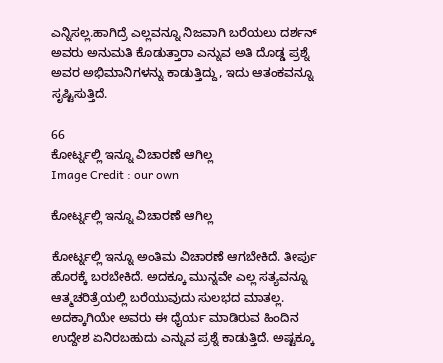ಎನ್ನಿಸಲ್ಲ.ಹಾಗಿದ್ರೆ ಎಲ್ಲವನ್ನೂ ನಿಜವಾಗಿ ಬರೆಯಲು ದರ್ಶನ್ ಅವರು ಅನುಮತಿ ಕೊಡುತ್ತಾರಾ ಎನ್ನುವ ಅತಿ ದೊಡ್ಡ ಪ್ರಶ್ನೆ ಅವರ ಅಭಿಮಾನಿಗಳನ್ನು ಕಾಡುತ್ತಿದ್ದು, ಇದು ಆತಂಕವನ್ನೂ ಸೃಷ್ಟಿಸುತ್ತಿದೆ.

66
ಕೋರ್ಟ್ನಲ್ಲಿ ಇನ್ನೂ ವಿಚಾರಣೆ ಆಗಿಲ್ಲ
Image Credit : our own

ಕೋರ್ಟ್ನಲ್ಲಿ ಇನ್ನೂ ವಿಚಾರಣೆ ಆಗಿಲ್ಲ

ಕೋರ್ಟ್ನಲ್ಲಿ ಇನ್ನೂ ಅಂತಿಮ ವಿಚಾರಣೆ ಆಗಬೇಕಿದೆ. ತೀರ್ಪು ಹೊರಕ್ಕೆ ಬರಬೇಕಿದೆ. ಅದಕ್ಕೂ ಮುನ್ನವೇ ಎಲ್ಲ ಸತ್ಯವನ್ನೂ ಆತ್ಮಚರಿತ್ರೆಯಲ್ಲಿ ಬರೆಯುವುದು ಸುಲಭದ ಮಾತಲ್ಲ. ಅದಕ್ಕಾಗಿಯೇ ಅವರು ಈ ಧೈರ್ಯ ಮಾಡಿರುವ ಹಿಂದಿನ ಉದ್ದೇಶ ಏನಿರಬಹುದು ಎನ್ನುವ ಪ್ರಶ್ನೆ ಕಾಡುತ್ತಿದೆ. ಅಷ್ಟಕ್ಕೂ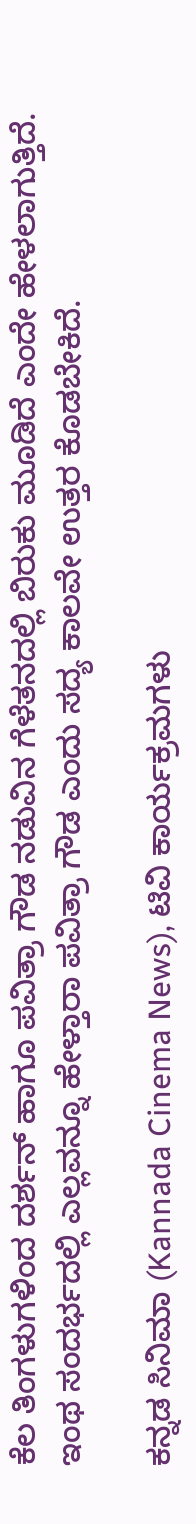ಕೆಲ ತಿಂಗಳುಗಳಿಂದ ದರ್ಶನ್ ಹಾಗೂ ಪವಿತ್ರಾ ಗೌಡ ನಡುವಿನ ಗೆಳೆತನದಲ್ಲಿ ಬಿರುಕು ಮೂಡಿದೆ ಎಂದೇ ಹೇಳಲಾಗುತ್ತಿದೆ. ಇಂಥ ಸಂದರ್ಭದಲ್ಲಿ ಎಲ್ಲವನ್ನೂ ಹೇಳ್ತಾರಾ ಪವಿತ್ರಾ ಗೌಡ ಎಂದು ಸದ್ಯ ಕಾಲವೇ ಉತ್ತರ ಕೊಡಬೇಕಿದೆ.

ಕನ್ನಡ ಸಿನಿಮಾ (Kannada Cinema News), ಟಿವಿ ಕಾರ್ಯಕ್ರಮಗಳು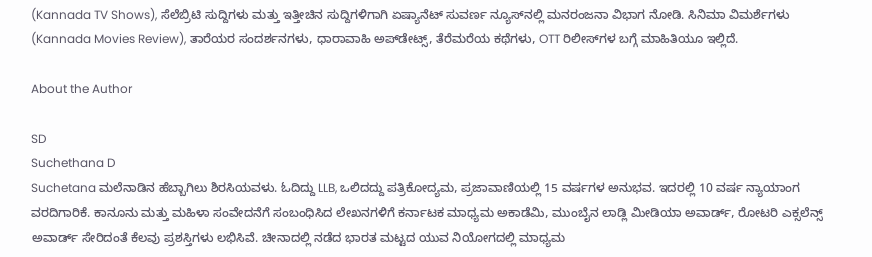(Kannada TV Shows), ಸೆಲೆಬ್ರಿಟಿ ಸುದ್ದಿಗಳು ಮತ್ತು ಇತ್ತೀಚಿನ ಸುದ್ದಿಗಳಿಗಾಗಿ ಏಷ್ಯಾನೆಟ್ ಸುವರ್ಣ ನ್ಯೂಸ್‌ನಲ್ಲಿ ಮನರಂಜನಾ ವಿಭಾಗ ನೋಡಿ. ಸಿನಿಮಾ ವಿಮರ್ಶೆಗಳು (Kannada Movies Review), ತಾರೆಯರ ಸಂದರ್ಶನಗಳು, ಧಾರಾವಾಹಿ ಅಪ್‌ಡೇಟ್ಸ್‌, ತೆರೆಮರೆಯ ಕಥೆಗಳು, OTT ರಿಲೀಸ್‌ಗಳ ಬಗ್ಗೆ ಮಾಹಿತಿಯೂ ಇಲ್ಲಿದೆ.

About the Author

SD
Suchethana D
Suchetana ಮಲೆನಾಡಿನ ಹೆಬ್ಬಾಗಿಲು ಶಿರಸಿಯವಳು. ಓದಿದ್ದು LLB, ಒಲಿದದ್ದು ಪತ್ರಿಕೋದ್ಯಮ, ಪ್ರಜಾವಾಣಿಯಲ್ಲಿ 15 ವರ್ಷಗಳ ಅನುಭವ. ಇದರಲ್ಲಿ 10 ವರ್ಷ ನ್ಯಾಯಾಂಗ ವರದಿಗಾರಿಕೆ. ಕಾನೂನು ಮತ್ತು ಮಹಿಳಾ ಸಂವೇದನೆಗೆ ಸಂಬಂಧಿಸಿದ ಲೇಖನಗಳಿಗೆ ಕರ್ನಾಟಕ ಮಾಧ್ಯಮ ಅಕಾಡೆಮಿ, ಮುಂಬೈನ ಲಾಡ್ಲಿ ಮೀಡಿಯಾ ಅವಾರ್ಡ್, ರೋಟರಿ ಎಕ್ಸಲೆನ್ಸ್ ಅವಾರ್ಡ್ ಸೇರಿದಂತೆ ಕೆಲವು ಪ್ರಶಸ್ತಿಗಳು ಲಭಿಸಿವೆ. ಚೀನಾದಲ್ಲಿ ನಡೆದ ಭಾರತ ಮಟ್ಟದ ಯುವ ನಿಯೋಗದಲ್ಲಿ ಮಾಧ್ಯಮ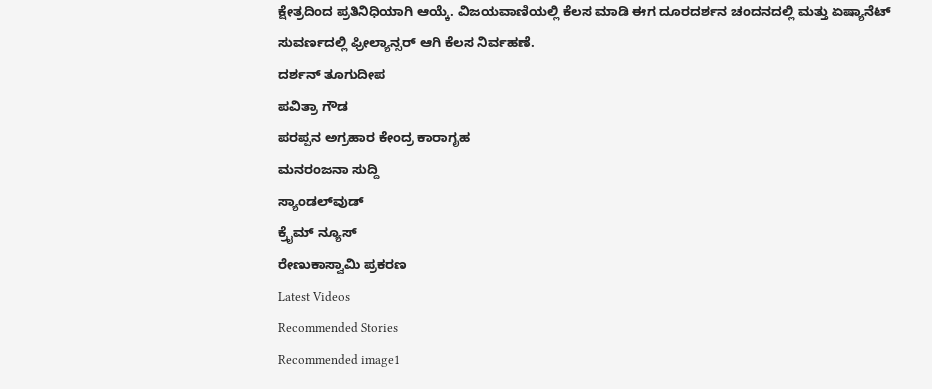ಕ್ಷೇತ್ರದಿಂದ ಪ್ರತಿನಿಧಿಯಾಗಿ ಆಯ್ಕೆ. ವಿಜಯವಾಣಿಯಲ್ಲಿ ಕೆಲಸ ಮಾಡಿ ಈಗ ದೂರದರ್ಶನ ಚಂದನದಲ್ಲಿ ಮತ್ತು ಏಷ್ಯಾನೆಟ್ ಸುವರ್ಣದಲ್ಲಿ ಫ್ರೀಲ್ಯಾನ್ಸರ್ ಆಗಿ ಕೆಲಸ ನಿರ್ವಹಣೆ.
ದರ್ಶನ್ ತೂಗುದೀಪ
ಪವಿತ್ರಾ ಗೌಡ
ಪರಪ್ಪನ ಅಗ್ರಹಾರ ಕೇಂದ್ರ ಕಾರಾಗೃಹ
ಮನರಂಜನಾ ಸುದ್ದಿ
ಸ್ಯಾಂಡಲ್‌ವುಡ್
ಕ್ರೈಮ್ ನ್ಯೂಸ್
ರೇಣುಕಾಸ್ವಾಮಿ ಪ್ರಕರಣ
Latest Videos
Recommended Stories
Recommended image1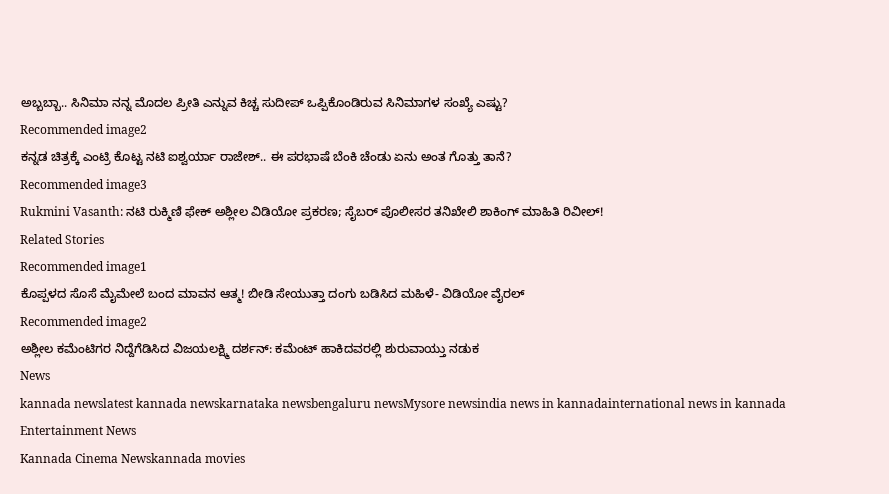ಅಬ್ಬಬ್ಬಾ.. ಸಿನಿಮಾ ನನ್ನ ಮೊದಲ ಪ್ರೀತಿ ಎನ್ನುವ ಕಿಚ್ಚ ಸುದೀಪ್ ಒಪ್ಪಿಕೊಂಡಿರುವ ಸಿನಿಮಾಗಳ ಸಂಖ್ಯೆ ಎಷ್ಟು?
Recommended image2
ಕನ್ನಡ ಚಿತ್ರಕ್ಕೆ ಎಂಟ್ರಿ ಕೊಟ್ಟ ನಟಿ ಐಶ್ವರ್ಯಾ ರಾಜೇಶ್.. ಈ ಪರಭಾಷೆ ಬೆಂಕಿ ಚೆಂಡು ಏನು ಅಂತ ಗೊತ್ತು ತಾನೆ?
Recommended image3
Rukmini Vasanth: ನಟಿ ರುಕ್ಮಿಣಿ ಫೇಕ್‌ ಅಶ್ಲೀಲ ವಿಡಿಯೋ ಪ್ರಕರಣ; ಸೈಬರ್ ಪೊಲೀಸರ ತನಿಖೇಲಿ ಶಾಕಿಂಗ್ ಮಾಹಿತಿ ರಿವೀಲ್!
Related Stories
Recommended image1
ಕೊಪ್ಪಳದ ಸೊಸೆ ಮೈಮೇಲೆ ಬಂದ ಮಾವನ ಆತ್ಮ! ಬೀಡಿ ಸೇಯುತ್ತಾ ದಂಗು ಬಡಿಸಿದ ಮಹಿಳೆ- ವಿಡಿಯೋ ವೈರಲ್
Recommended image2
ಅಶ್ಲೀಲ ಕಮೆಂಟಿಗರ ನಿದ್ದೆಗೆಡಿಸಿದ ವಿಜಯಲಕ್ಷ್ಮಿ ದರ್ಶನ್: ಕಮೆಂಟ್ ಹಾಕಿದವರಲ್ಲಿ ಶುರುವಾಯ್ತು ನಡುಕ
News
kannada newslatest kannada newskarnataka newsbengaluru newsMysore newsindia news in kannadainternational news in kannada
Entertainment News
Kannada Cinema Newskannada movies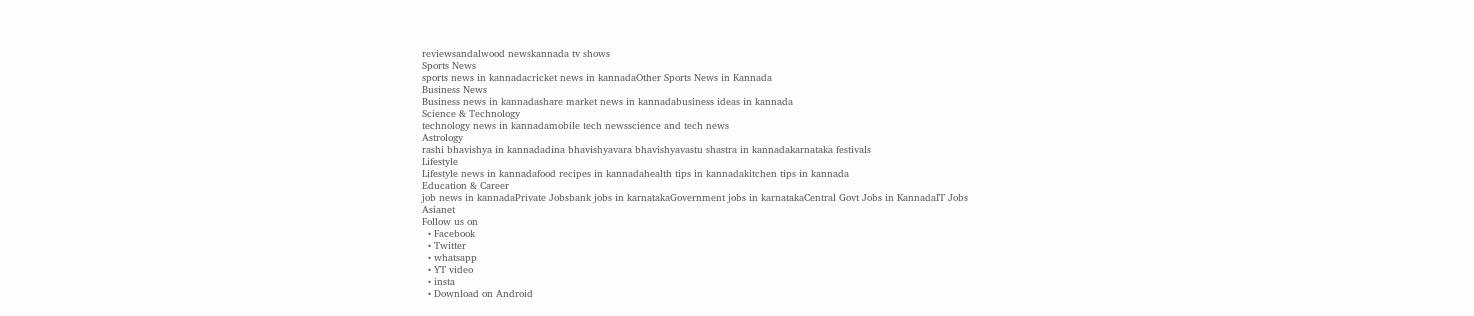reviewsandalwood newskannada tv shows
Sports News
sports news in kannadacricket news in kannadaOther Sports News in Kannada
Business News
Business news in kannadashare market news in kannadabusiness ideas in kannada
Science & Technology
technology news in kannadamobile tech newsscience and tech news
Astrology
rashi bhavishya in kannadadina bhavishyavara bhavishyavastu shastra in kannadakarnataka festivals
Lifestyle
Lifestyle news in kannadafood recipes in kannadahealth tips in kannadakitchen tips in kannada
Education & Career
job news in kannadaPrivate Jobsbank jobs in karnatakaGovernment jobs in karnatakaCentral Govt Jobs in KannadaIT Jobs
Asianet
Follow us on
  • Facebook
  • Twitter
  • whatsapp
  • YT video
  • insta
  • Download on Android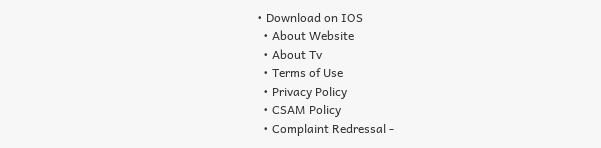• Download on IOS
  • About Website
  • About Tv
  • Terms of Use
  • Privacy Policy
  • CSAM Policy
  • Complaint Redressal -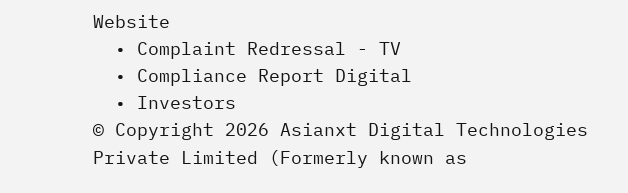Website
  • Complaint Redressal - TV
  • Compliance Report Digital
  • Investors
© Copyright 2026 Asianxt Digital Technologies Private Limited (Formerly known as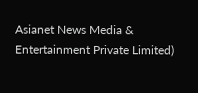Asianet News Media & Entertainment Private Limited)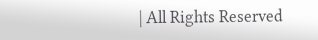| All Rights Reserved